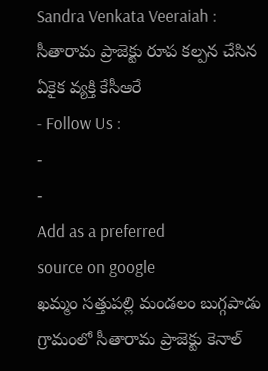Sandra Venkata Veeraiah : సీతారామ ప్రాజెక్టు రూప కల్పన చేసిన ఏకైక వ్యక్తి కేసీఆరే
- Follow Us :
-
-
Add as a preferred
source on google
ఖమ్మం సత్తుపల్లి మండలం బుగ్గపాడు గ్రామంలో సీతారామ ప్రాజెక్టు కెనాల్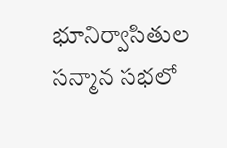భూనిర్వాసితుల సన్మాన సభలో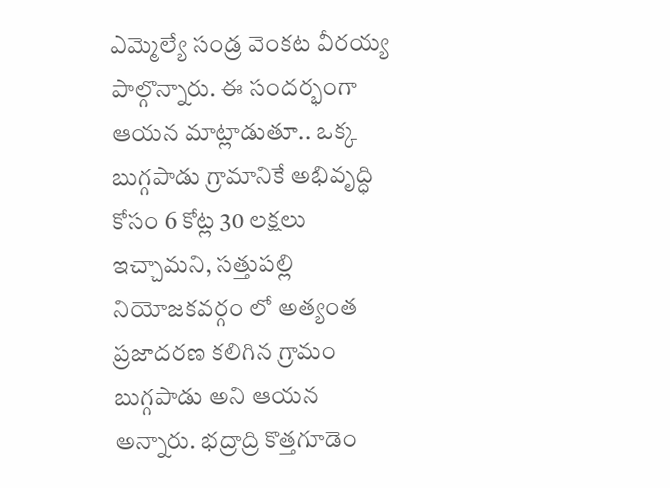ఎమ్మెల్యే సండ్ర వెంకట వీరయ్య పాల్గొన్నారు. ఈ సందర్భంగా ఆయన మాట్లాడుతూ.. ఒక్క బుగ్గపాడు గ్రామానికే అభివృద్ధి కోసం 6 కోట్ల 30 లక్షలు ఇచ్చామని, సత్తుపల్లి నియోజకవర్గం లో అత్యంత ప్రజాదరణ కలిగిన గ్రామం బుగ్గపాడు అని ఆయన అన్నారు. భద్రాద్రి కొత్తగూడెం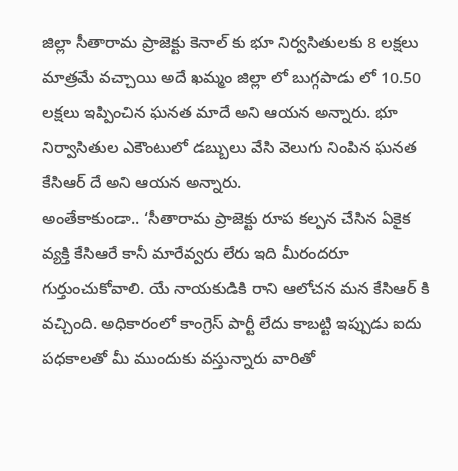జిల్లా సీతారామ ప్రాజెక్టు కెనాల్ కు భూ నిర్వసితులకు 8 లక్షలు మాత్రమే వచ్చాయి అదే ఖమ్మం జిల్లా లో బుగ్గపాడు లో 10.50 లక్షలు ఇప్పించిన ఘనత మాదే అని ఆయన అన్నారు. భూ నిర్వాసితుల ఎకౌంటులో డబ్బులు వేసి వెలుగు నింపిన ఘనత కేసిఆర్ దే అని ఆయన అన్నారు.
అంతేకాకుండా.. ‘సీతారామ ప్రాజెక్టు రూప కల్పన చేసిన ఏకైక వ్యక్తి కేసిఆరే కానీ మారేవ్వరు లేరు ఇది మీరందరూ గుర్తుంచుకోవాలి. యే నాయకుడికి రాని ఆలోచన మన కేసిఆర్ కి వచ్చింది. అధికారంలో కాంగ్రెస్ పార్టీ లేదు కాబట్టి ఇప్పుడు ఐదు పధకాలతో మీ ముందుకు వస్తున్నారు వారితో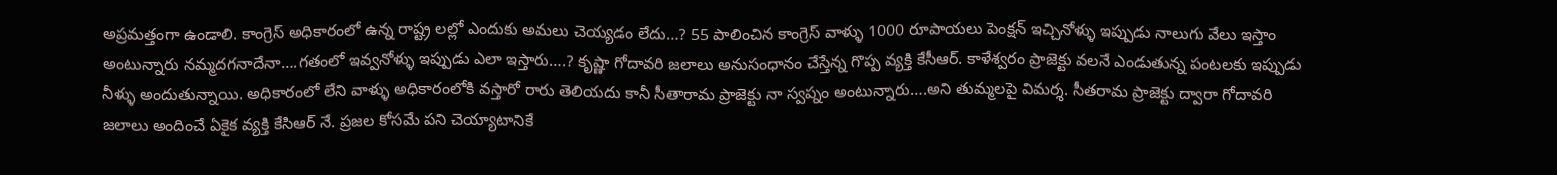అప్రమత్తంగా ఉండాలి. కాంగ్రెస్ అధికారంలో ఉన్న రాష్ట్ర లల్లో ఎందుకు అమలు చెయ్యడం లేదు…? 55 పాలించిన కాంగ్రెస్ వాళ్ళు 1000 రూపాయలు పెంక్షన్ ఇచ్చినోళ్ళు ఇప్పుడు నాలుగు వేలు ఇస్తాం అంటున్నారు నమ్మదగనాదేనా….గతంలో ఇవ్వనోళ్ళు ఇప్పుడు ఎలా ఇస్తారు….? కృష్ణా గోదావరి జలాలు అనుసంధానం చేస్తేన్న గొప్ప వ్యక్తి కేసీఆర్. కాళేశ్వరం ప్రాజెక్టు వలనే ఎండుతున్న పంటలకు ఇప్పుడు నీళ్ళు అందుతున్నాయి. అధికారంలో లేని వాళ్ళు అధికారంలోకి వస్తారో రారు తెలియదు కానీ సీతారామ ప్రాజెక్టు నా స్వప్నం అంటున్నారు….అని తుమ్మలపై విమర్శ. సీతరామ ప్రాజెక్టు ద్వారా గోదావరి జలాలు అందించే ఏకైక వ్యక్తి కేసిఆర్ నే. ప్రజల కోసమే పని చెయ్యాటానికే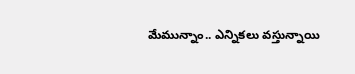మేమున్నాం.. ఎన్నికలు వస్తున్నాయి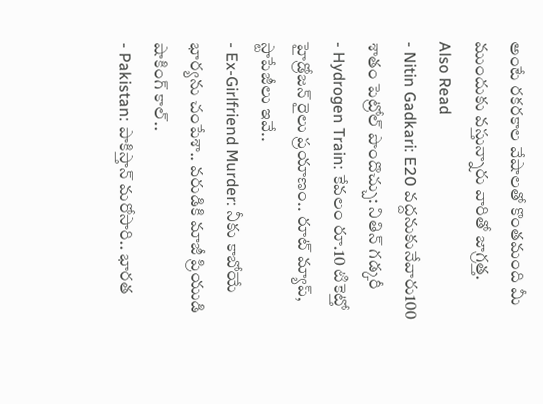అంటే రకరకాల వేషాలతో కొంతమంది మీ ముందుకు వస్తున్నారు వారితో జాగ్రత్త.
Also Read
- Nitin Gadkari: E20 వద్దనుకునేవారు100 శాతం పెట్రోల్ పొందొచ్చు: నితిన్ గడ్కరీ
- Hydrogen Train: కేవలం రూ.10 టికెట్తో హైడ్రోజన్ రైలు ప్రయాణం.. రూట్ మ్యాప్, స్టాపేజీలు ఇవే..
- Ex-Girlfriend Murder: నీకు కాబోయే భార్యను చంపేశా.. వరుడికి మాజీ ప్రియుడి షాకింగ్ కాల్..
- Pakistan: పాకిస్తాన్ మరోసారి.. భారత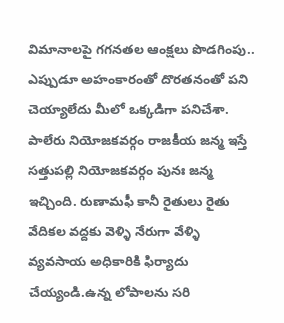విమానాలపై గగనతల ఆంక్షలు పొడగింపు..
ఎప్పుడూ అహంకారంతో దొరతనంతో పని చెయ్యాలేదు మీలో ఒక్కడిగా పనిచేశా. పాలేరు నియోజకవర్గం రాజకీయ జన్మ ఇస్తే సత్తుపల్లి నియోజకవర్గం పునః జన్మ ఇచ్చింది. రుణామఫీ కానీ రైతులు రైతు వేదికల వద్దకు వెళ్ళి నేరుగా వేళ్ళి వ్యవసాయ అధికారికి ఫిర్యాదు చేయ్యండి.ఉన్న లోపాలను సరి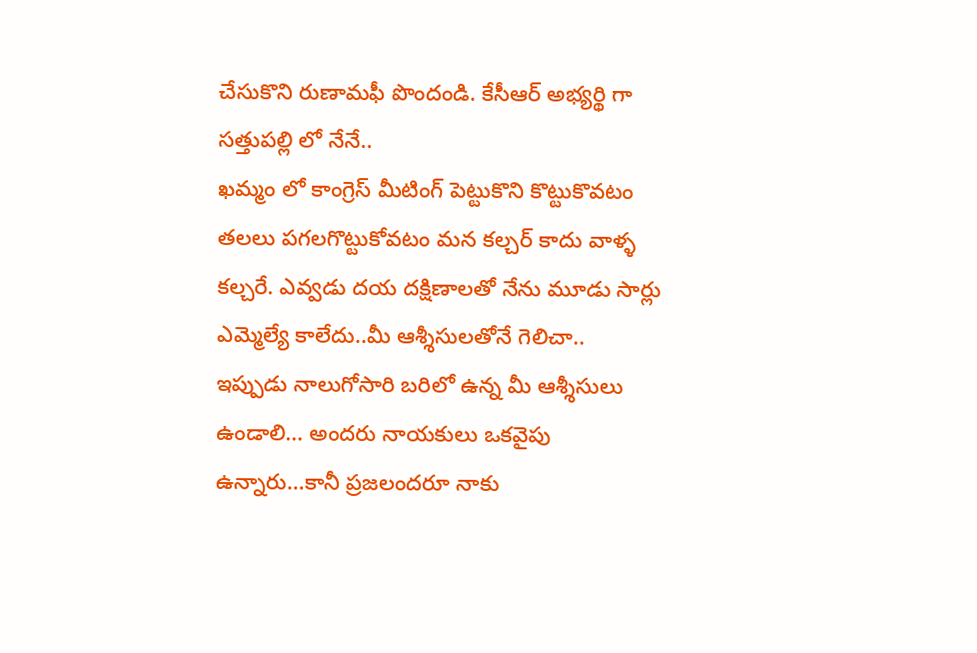చేసుకొని రుణామఫీ పొందండి. కేసీఆర్ అభ్యర్థి గా సత్తుపల్లి లో నేనే..
ఖమ్మం లో కాంగ్రెస్ మీటింగ్ పెట్టుకొని కొట్టుకొవటం తలలు పగలగొట్టుకోవటం మన కల్చర్ కాదు వాళ్ళ కల్చరే. ఎవ్వడు దయ దక్షిణాలతో నేను మూడు సార్లు ఎమ్మెల్యే కాలేదు..మీ ఆశ్శీసులతోనే గెలిచా.. ఇప్పుడు నాలుగోసారి బరిలో ఉన్న మీ ఆశ్శీసులు ఉండాలి… అందరు నాయకులు ఒకవైపు ఉన్నారు…కానీ ప్రజలందరూ నాకు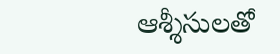ఆశ్శీసులతో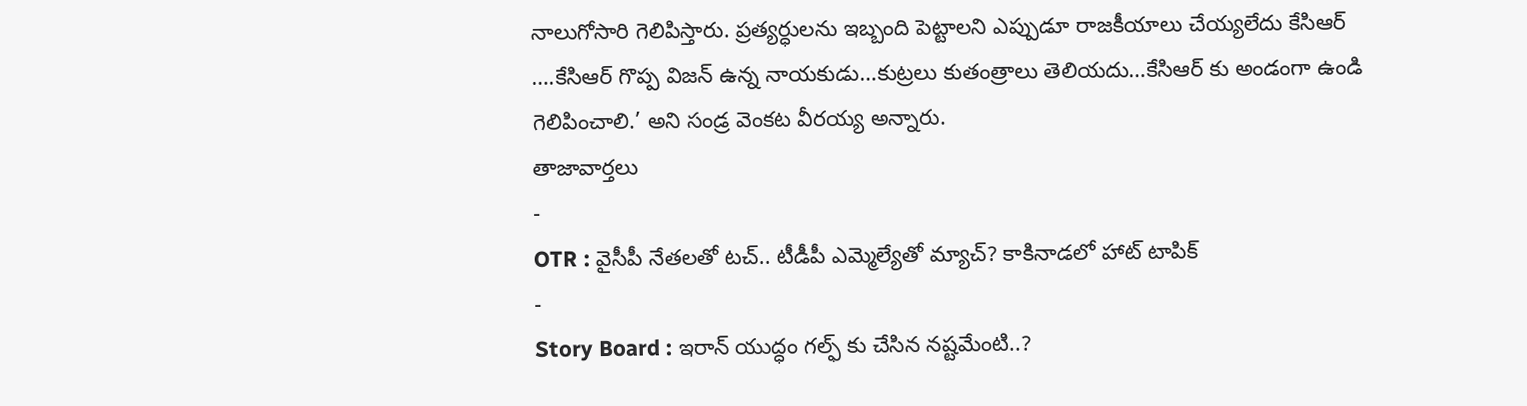నాలుగోసారి గెలిపిస్తారు. ప్రత్యర్ధులను ఇబ్బంది పెట్టాలని ఎప్పుడూ రాజకీయాలు చేయ్యలేదు కేసిఆర్ ….కేసిఆర్ గొప్ప విజన్ ఉన్న నాయకుడు…కుట్రలు కుతంత్రాలు తెలియదు…కేసిఆర్ కు అండంగా ఉండి గెలిపించాలి.’ అని సండ్ర వెంకట వీరయ్య అన్నారు.
తాజావార్తలు
-
OTR : వైసీపీ నేతలతో టచ్.. టీడీపీ ఎమ్మెల్యేతో మ్యాచ్? కాకినాడలో హాట్ టాపిక్
-
Story Board : ఇరాన్ యుద్ధం గల్ఫ్ కు చేసిన నష్టమేంటి..?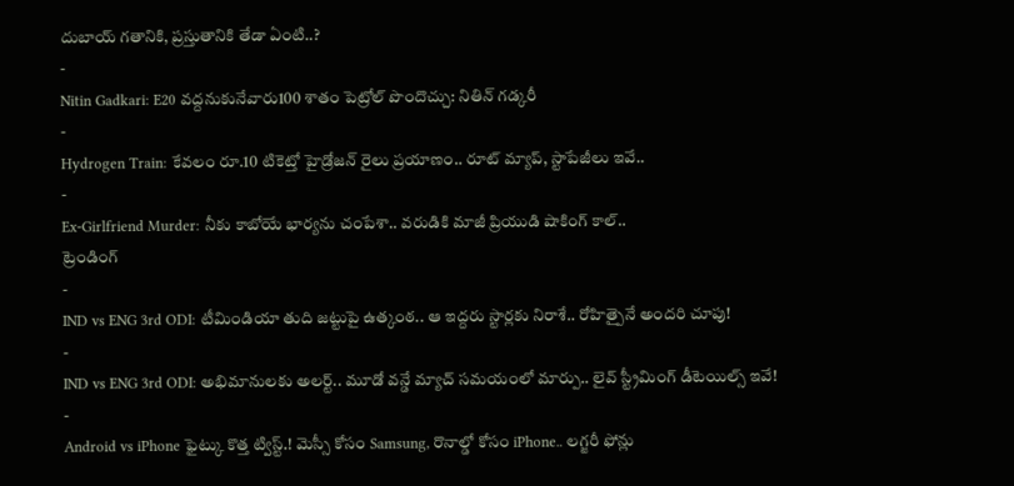దుబాయ్ గతానికి, ప్రస్తుతానికి తేడా ఏంటి..?
-
Nitin Gadkari: E20 వద్దనుకునేవారు100 శాతం పెట్రోల్ పొందొచ్చు: నితిన్ గడ్కరీ
-
Hydrogen Train: కేవలం రూ.10 టికెట్తో హైడ్రోజన్ రైలు ప్రయాణం.. రూట్ మ్యాప్, స్టాపేజీలు ఇవే..
-
Ex-Girlfriend Murder: నీకు కాబోయే భార్యను చంపేశా.. వరుడికి మాజీ ప్రియుడి షాకింగ్ కాల్..
ట్రెండింగ్
-
IND vs ENG 3rd ODI: టీమిండియా తుది జట్టుపై ఉత్కంఠ.. ఆ ఇద్దరు స్టార్లకు నిరాశే.. రోహిత్పైనే అందరి చూపు!
-
IND vs ENG 3rd ODI: అభిమానులకు అలర్ట్.. మూడో వన్డే మ్యాచ్ సమయంలో మార్పు.. లైవ్ స్ట్రీమింగ్ డీటెయిల్స్ ఇవే!
-
Android vs iPhone ఫైట్కు కొత్త ట్విస్ట్.! మెస్సీ కోసం Samsung, రొనాల్డో కోసం iPhone.. లగ్జరీ ఫోన్లు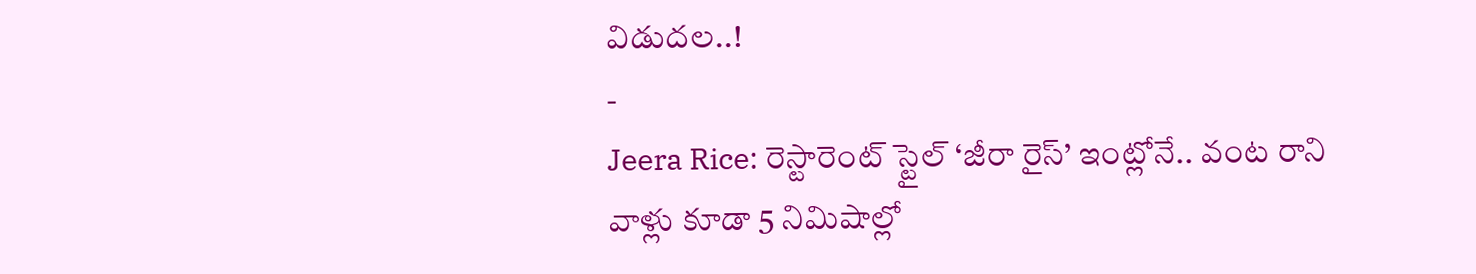విడుదల..!
-
Jeera Rice: రెస్టారెంట్ స్టైల్ ‘జీరా రైస్’ ఇంట్లోనే.. వంట రాని వాళ్లు కూడా 5 నిమిషాల్లో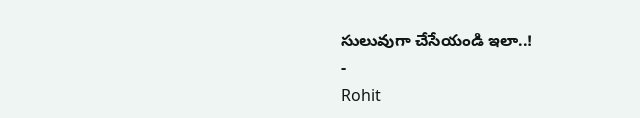సులువుగా చేసేయండి ఇలా..!
-
Rohit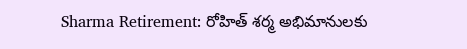Sharma Retirement: రోహిత్ శర్మ అభిమానులకు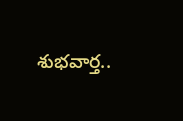శుభవార్త..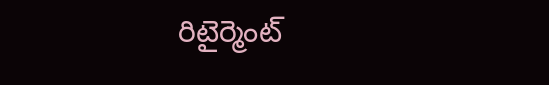రిటైర్మెంట్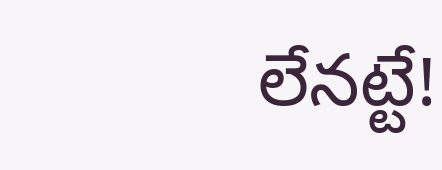లేనట్టే!